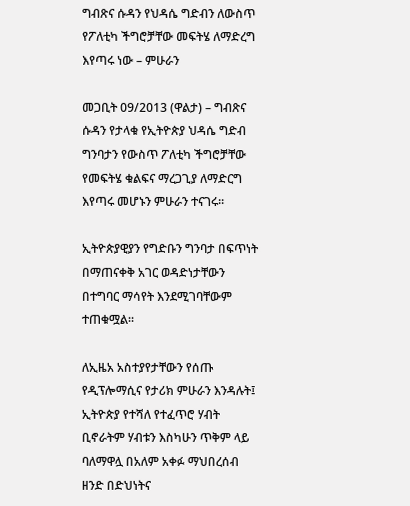ግብጽና ሱዳን የህዳሴ ግድብን ለውስጥ የፖለቲካ ችግሮቻቸው መፍትሄ ለማድረግ እየጣሩ ነው – ምሁራን

መጋቢት 09/2013 (ዋልታ) – ግብጽና ሱዳን የታላቁ የኢትዮጵያ ህዳሴ ግድብ ግንባታን የውስጥ ፖለቲካ ችግሮቻቸው የመፍትሄ ቁልፍና ማረጋጊያ ለማድርግ እየጣሩ መሆኑን ምሁራን ተናገሩ።

ኢትዮጵያዊያን የግድቡን ግንባታ በፍጥነት በማጠናቀቅ አገር ወዳድነታቸውን በተግባር ማሳየት እንደሚገባቸውም ተጠቁሟል።

ለኢዜአ አስተያየታቸውን የሰጡ የዲፕሎማሲና የታሪክ ምሁራን እንዳሉት፤ ኢትዮጵያ የተሻለ የተፈጥሮ ሃብት ቢኖራትም ሃብቱን እስካሁን ጥቅም ላይ ባለማዋሏ በአለም አቀፉ ማህበረሰብ ዘንድ በድህነትና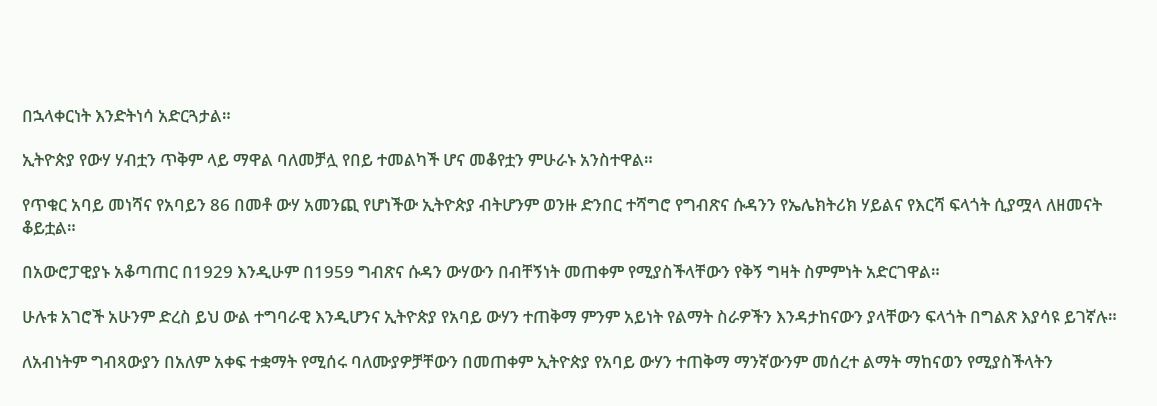በኋላቀርነት እንድትነሳ አድርጓታል።

ኢትዮጵያ የውሃ ሃብቷን ጥቅም ላይ ማዋል ባለመቻሏ የበይ ተመልካች ሆና መቆየቷን ምሁራኑ አንስተዋል።

የጥቁር አባይ መነሻና የአባይን 86 በመቶ ውሃ አመንጪ የሆነችው ኢትዮጵያ ብትሆንም ወንዙ ድንበር ተሻግሮ የግብጽና ሱዳንን የኤሌክትሪክ ሃይልና የእርሻ ፍላጎት ሲያሟላ ለዘመናት ቆይቷል።

በአውሮፓዊያኑ አቆጣጠር በ1929 እንዲሁም በ1959 ግብጽና ሱዳን ውሃውን በብቸኝነት መጠቀም የሚያስችላቸውን የቅኝ ግዛት ስምምነት አድርገዋል።

ሁሉቱ አገሮች አሁንም ድረስ ይህ ውል ተግባራዊ እንዲሆንና ኢትዮጵያ የአባይ ውሃን ተጠቅማ ምንም አይነት የልማት ስራዎችን እንዳታከናውን ያላቸውን ፍላጎት በግልጽ እያሳዩ ይገኛሉ።

ለአብነትም ግብጻውያን በአለም አቀፍ ተቋማት የሚሰሩ ባለሙያዎቻቸውን በመጠቀም ኢትዮጵያ የአባይ ውሃን ተጠቅማ ማንኛውንም መሰረተ ልማት ማከናወን የሚያስችላትን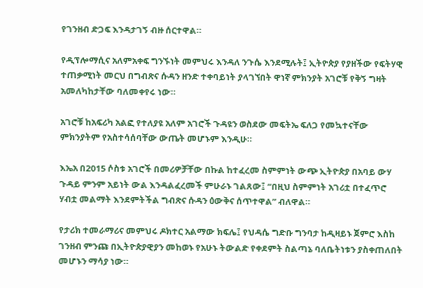የገንዘብ ድጋፍ እንዳታገኝ ብዙ ሰርተዋል።

የዲፕሎማሲና አለምአቀፍ ግንኙነት መምህሩ እንዳለ ንጉሴ እንደሚሉት፤ ኢትዮጵያ የያዘችው የፍትሃዊ ተጠቃሚነት መርህ በግብጽና ሱዳን ዘንድ ተቀባይነት ያላገኘበት ዋነኛ ምክንያት አገሮቹ የቅኝ ግዛት አመለካከታቸው ባለመቀየሩ ነው።

አገሮቹ ከአፍሪካ አልፎ የተለያዩ አለም አገሮች ጉዳዩን ወስደው መፍትኤ ፍለጋ የመኳተናቸው ምክንያትም የአስተሳሰባቸው ውጤት መሆኑም እንዲሁ።

እኤአ በ2015 ሶስቱ አገሮች በመሪዎቻቸው በኩል ከተፈረመ ስምምነት ውጭ ኢትዮጵያ በአባይ ውሃ ጉዳይ ምንም አይነት ውል እንዳልፈረመች ምሁራኑ ገልጸው፤ “በዚህ ስምምነት አገሪቷ በተፈጥሮ ሃብቷ መልማት እንደምትችል ግብጽና ሱዳን ዕውቅና ሰጥተዋል” ብለዋል።

የታሪክ ተመራማሪና መምህሩ ዶክተር አልማው ክፍሌ፤ የህዳሴ ግድቡ ግንባታ ከዲዛይኑ ጀምሮ እስከ ገንዘብ ምንጩ በኢትዮጵያዊያን መከወኑ የአሁኑ ትውልድ የቀደምት ስልጣኔ ባለቤትነቱን ያስቀጠለበት መሆኑን ማሳያ ነው።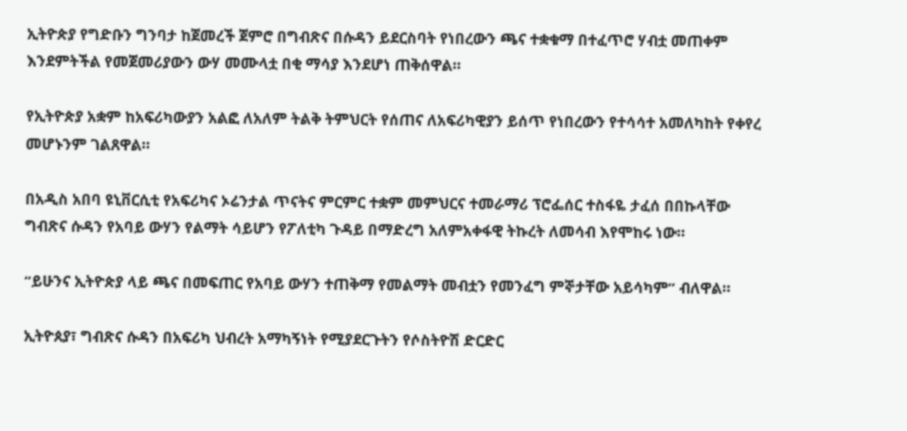ኢትዮጵያ የግድቡን ግንባታ ከጀመረች ጀምሮ በግብጽና በሱዳን ይደርስባት የነበረውን ጫና ተቋቁማ በተፈጥሮ ሃብቷ መጠቀም እንደምትችል የመጀመሪያውን ውሃ መሙላቷ በቂ ማሳያ እንደሆነ ጠቅሰዋል።

የኢትዮጵያ አቋም ከአፍሪካውያን አልፎ ለአለም ትልቅ ትምህርት የሰጠና ለአፍሪካዊያን ይሰጥ የነበረውን የተሳሳተ አመለካከት የቀየረ መሆኑንም ገልጸዋል።

በአዲስ አበባ ዩኒቨርሲቲ የአፍሪካና ኦሬንታል ጥናትና ምርምር ተቋም መምህርና ተመራማሪ ፕሮፌሰር ተስፋዬ ታፈሰ በበኩላቸው ግብጽና ሱዳን የአባይ ውሃን የልማት ሳይሆን የፖለቲካ ጉዳይ በማድረግ አለምአቀፋዊ ትኩረት ለመሳብ እየሞከሩ ነው።

“ይሁንና ኢትዮጵያ ላይ ጫና በመፍጠር የአባይ ውሃን ተጠቅማ የመልማት መብቷን የመንፈግ ምኞታቸው አይሳካም” ብለዋል።

ኢትዮጰያ፣ ግብጽና ሱዳን በአፍሪካ ህብረት አማካኝነት የሚያደርጉትን የሶስትዮሽ ድርድር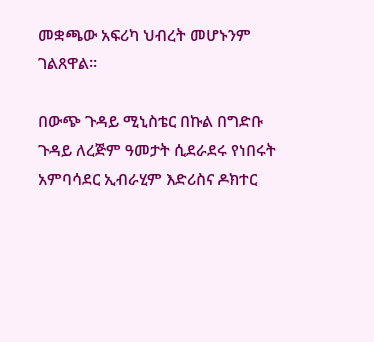መቋጫው አፍሪካ ህብረት መሆኑንም ገልጸዋል።

በውጭ ጉዳይ ሚኒስቴር በኩል በግድቡ ጉዳይ ለረጅም ዓመታት ሲደራደሩ የነበሩት አምባሳደር ኢብራሂም እድሪስና ዶክተር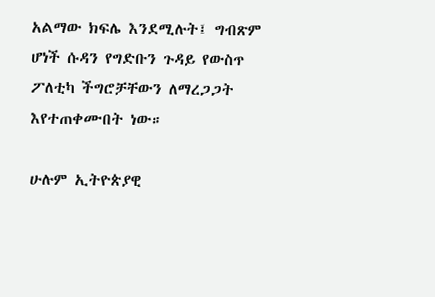አልማው ክፍሌ እንደሚሉት፤ ግብጽም ሆነች ሱዳን የግድቡን ጉዳይ የውስጥ ፖለቲካ ችግሮቻቸውን ለማረጋጋት እየተጠቀሙበት ነው።

ሁሉም ኢትዮጵያዊ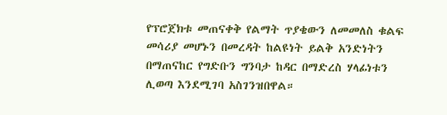የፕሮጀክቱ መጠናቀቅ የልማት ጥያቄውን ለመመለስ ቁልፍ መሳሪያ መሆኑን በመረዳት ከልዩነት ይልቅ አንድነትን በማጠናከር የግድቡን ግንባታ ከዳር በማድረስ ሃላፊነቱን ሊወጣ እንደሚገባ አስገንዝበዋል።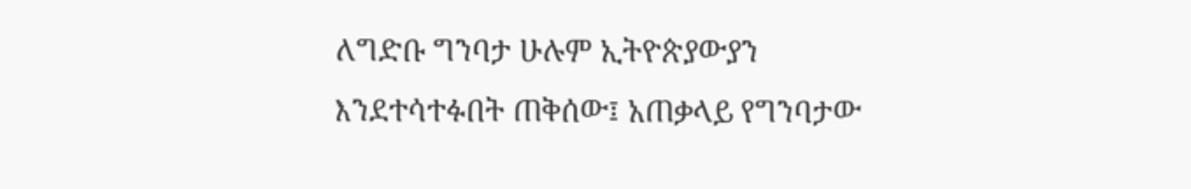ለግድቡ ግንባታ ሁሉም ኢትዮጵያውያን እንደተሳተፉበት ጠቅሰው፤ አጠቃላይ የግንባታው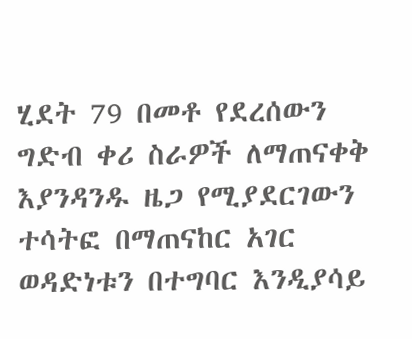ሂደት 79 በመቶ የደረሰውን ግድብ ቀሪ ስራዎች ለማጠናቀቅ እያንዳንዱ ዜጋ የሚያደርገውን ተሳትፎ በማጠናከር አገር ወዳድነቱን በተግባር እንዲያሳይ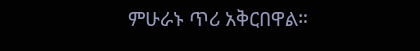ምሁራኑ ጥሪ አቅርበዋል።